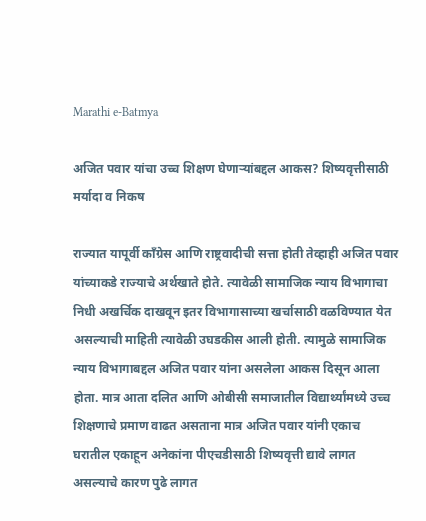Marathi e-Batmya

अजित पवार यांचा उच्च शिक्षण घेणाऱ्यांबद्दल आकस? शिष्यवृत्तीसाठी मर्यादा व निकष

राज्यात यापूर्वी काँग्रेस आणि राष्ट्रवादीची सत्ता होती तेव्हाही अजित पवार यांच्याकडे राज्याचे अर्थखाते होते. त्यावेळी सामाजिक न्याय विभागाचा निधी अखर्चिक दाखवून इतर विभागासाच्या खर्चासाठी वळविण्यात येत असल्याची माहिती त्यावेळी उघडकीस आली होती. त्यामुळे सामाजिक न्याय विभागाबद्दल अजित पवार यांना असलेला आकस दिसून आला होता. मात्र आता दलित आणि ओबीसी समाजातील विद्यार्थ्यांमध्ये उच्च शिक्षणाचे प्रमाण वाढत असताना मात्र अजित पवार यांनी एकाच घरातील एकाहून अनेकांना पीएचडीसाठी शिष्यवृत्ती द्यावे लागत असल्याचे कारण पुढे लागत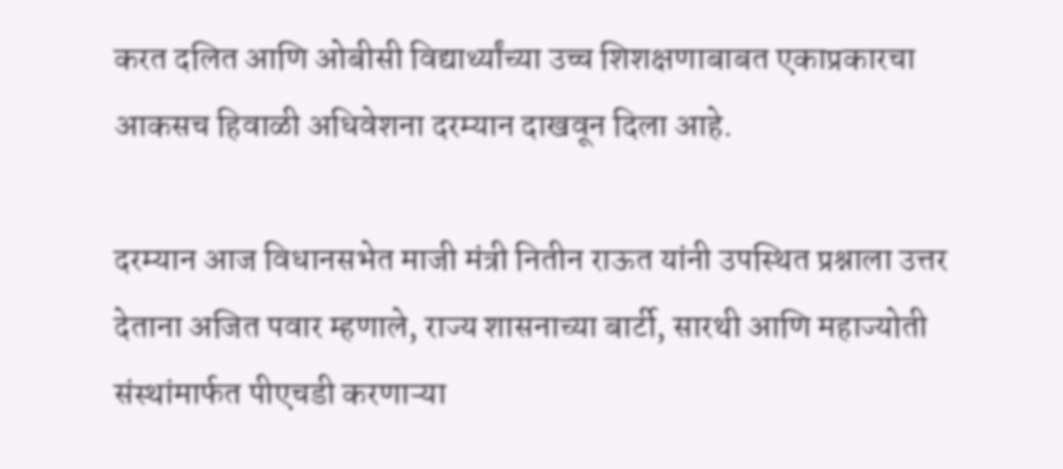करत दलित आणि ओबीसी विद्यार्थ्यांच्या उच्च शिशक्षणाबाबत एकाप्रकारचा आकसच हिवाळी अधिवेशना दरम्यान दाखवून दिला आहे.

दरम्यान आज विधानसभेत माजी मंत्री नितीन राऊत यांनी उपस्थित प्रश्नाला उत्तर देताना अजित पवार म्हणाले, राज्य शासनाच्या बार्टी, सारथी आणि महाज्योती संस्थांमार्फत पीएचडी करणाऱ्या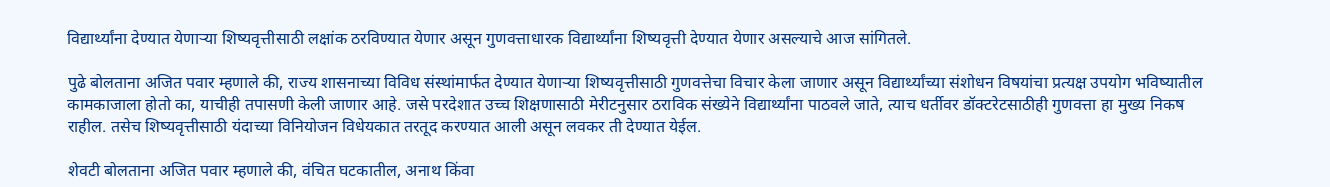विद्यार्थ्यांना देण्यात येणाऱ्या शिष्यवृत्तीसाठी लक्षांक ठरविण्यात येणार असून गुणवत्ताधारक विद्यार्थ्यांना शिष्यवृत्ती देण्यात येणार असल्याचे आज सांगितले.

पुढे बोलताना अजित पवार म्हणाले की, राज्य शासनाच्या विविध संस्थांमार्फत देण्यात येणाऱ्या शिष्यवृत्तीसाठी गुणवत्तेचा विचार केला जाणार असून विद्यार्थ्यांच्या संशोधन विषयांचा प्रत्यक्ष उपयोग भविष्यातील कामकाजाला होतो का, याचीही तपासणी केली जाणार आहे. जसे परदेशात उच्च शिक्षणासाठी मेरीटनुसार ठराविक संख्येने विद्यार्थ्यांना पाठवले जाते, त्याच धर्तीवर डॉक्टरेटसाठीही गुणवत्ता हा मुख्य निकष राहील. तसेच शिष्यवृत्तीसाठी यंदाच्या विनियोजन विधेयकात तरतूद करण्यात आली असून लवकर ती देण्यात येईल.

शेवटी बोलताना अजित पवार म्हणाले की, वंचित घटकातील, अनाथ किंवा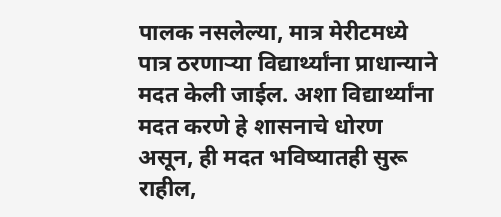पालक नसलेल्या, मात्र मेरीटमध्ये पात्र ठरणाऱ्या विद्यार्थ्यांना प्राधान्याने मदत केली जाईल. अशा विद्यार्थ्यांना मदत करणे हे शासनाचे धोरण असून, ही मदत भविष्यातही सुरू राहील,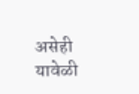असेही यावेळी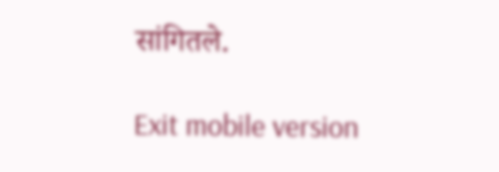सांगितले.

Exit mobile version